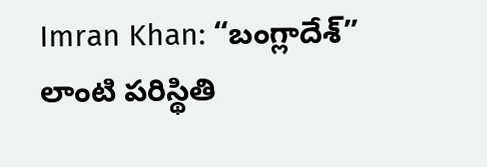Imran Khan: “బంగ్లాదేశ్” లాంటి పరిస్థితి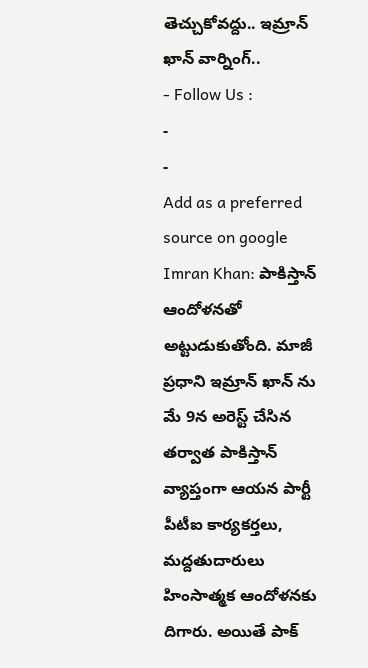తెచ్చుకోవద్దు.. ఇమ్రాన్ ఖాన్ వార్నింగ్..
- Follow Us :
-
-
Add as a preferred
source on google
Imran Khan: పాకిస్తాన్ ఆందోళనతో అట్టుడుకుతోంది. మాజీ ప్రధాని ఇమ్రాన్ ఖాన్ ను మే 9న అరెస్ట్ చేసిన తర్వాత పాకిస్తాన్ వ్యాప్తంగా ఆయన పార్టీ పీటీఐ కార్యకర్తలు, మద్దతుదారులు హింసాత్మక ఆందోళనకు దిగారు. అయితే పాక్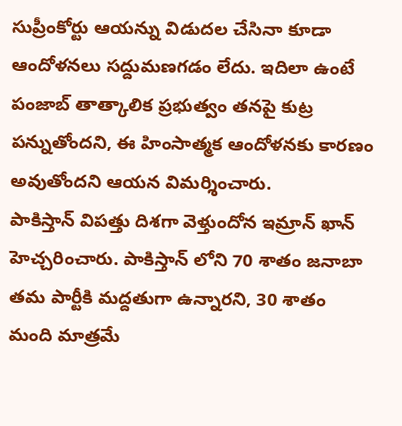సుప్రీంకోర్టు ఆయన్ను విడుదల చేసినా కూడా ఆందోళనలు సద్దుమణగడం లేదు. ఇదిలా ఉంటే పంజాబ్ తాత్కాలిక ప్రభుత్వం తనపై కుట్ర పన్నుతోందని, ఈ హింసాత్మక ఆందోళనకు కారణం అవుతోందని ఆయన విమర్శించారు.
పాకిస్తాన్ విపత్తు దిశగా వెళ్తుందోన ఇమ్రాన్ ఖాన్ హెచ్చరించారు. పాకిస్తాన్ లోని 70 శాతం జనాబా తమ పార్టీకి మద్దతుగా ఉన్నారని, 30 శాతం మంది మాత్రమే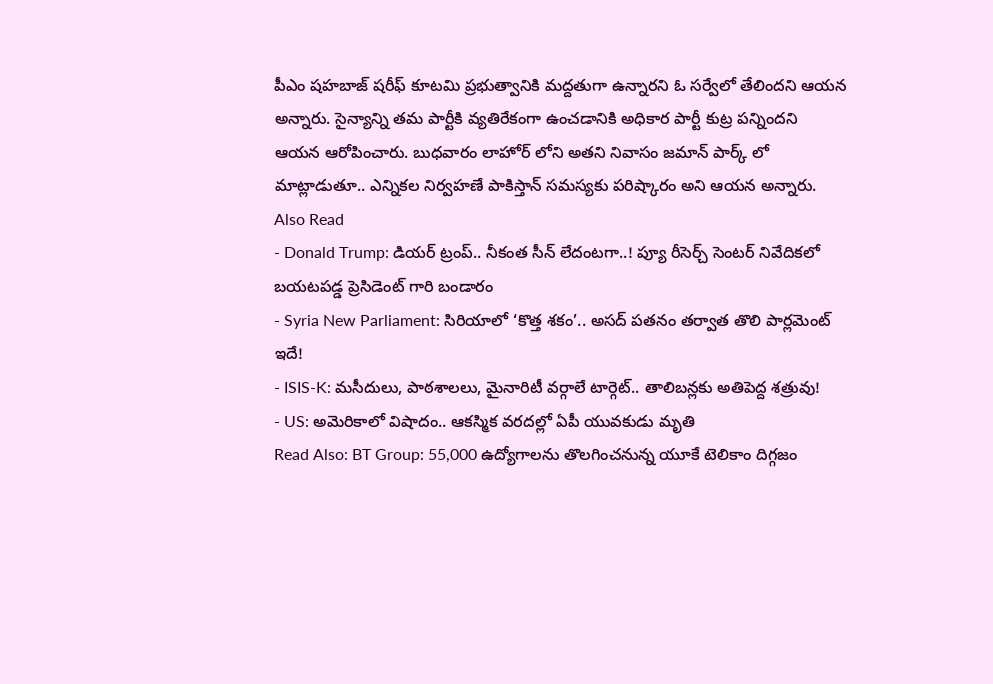పీఎం షహబాజ్ షరీఫ్ కూటమి ప్రభుత్వానికి మద్దతుగా ఉన్నారని ఓ సర్వేలో తేలిందని ఆయన అన్నారు. సైన్యాన్ని తమ పార్టీకి వ్యతిరేకంగా ఉంచడానికి అధికార పార్టీ కుట్ర పన్నిందని ఆయన ఆరోపించారు. బుధవారం లాహోర్ లోని అతని నివాసం జమాన్ పార్క్ లో మాట్లాడుతూ.. ఎన్నికల నిర్వహణే పాకిస్తాన్ సమస్యకు పరిష్కారం అని ఆయన అన్నారు.
Also Read
- Donald Trump: డియర్ ట్రంప్.. నీకంత సీన్ లేదంటగా..! ప్యూ రీసెర్చ్ సెంటర్ నివేదికలో బయటపడ్డ ప్రెసిడెంట్ గారి బండారం
- Syria New Parliament: సిరియాలో ‘కొత్త శకం’.. అసద్ పతనం తర్వాత తొలి పార్లమెంట్ ఇదే!
- ISIS-K: మసీదులు, పాఠశాలలు, మైనారిటీ వర్గాలే టార్గెట్.. తాలిబన్లకు అతిపెద్ద శత్రువు!
- US: అమెరికాలో విషాదం.. ఆకస్మిక వరదల్లో ఏపీ యువకుడు మృతి
Read Also: BT Group: 55,000 ఉద్యోగాలను తొలగించనున్న యూకే టెలికాం దిగ్గజం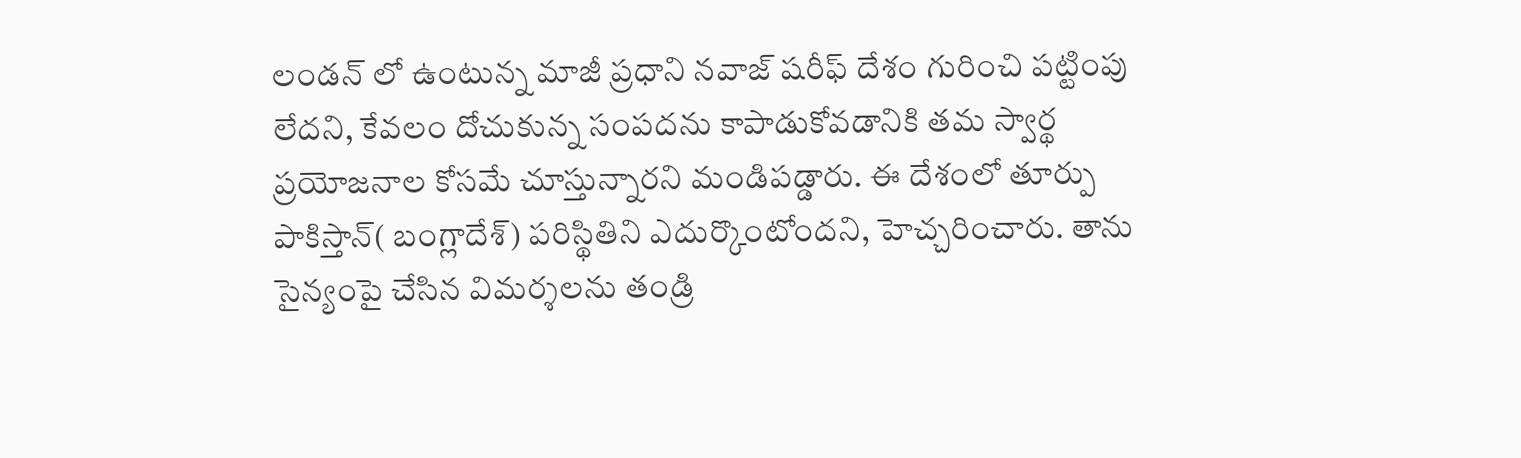లండన్ లో ఉంటున్న మాజీ ప్రధాని నవాజ్ షరీఫ్ దేశం గురించి పట్టింపు లేదని, కేవలం దోచుకున్న సంపదను కాపాడుకోవడానికి తమ స్వార్థ ప్రయోజనాల కోసమే చూస్తున్నారని మండిపడ్డారు. ఈ దేశంలో తూర్పు పాకిస్తాన్( బంగ్లాదేశ్) పరిస్థితిని ఎదుర్కొంటోందని, హెచ్చరించారు. తాను సైన్యంపై చేసిన విమర్శలను తండ్రి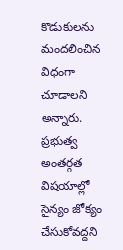కొడుకులను మందలించిన విధంగా చూడాలని అన్నారు. ప్రభుత్వ అంతర్గత విషయాల్లో సైన్యం జోక్యం చేసుకోవద్దని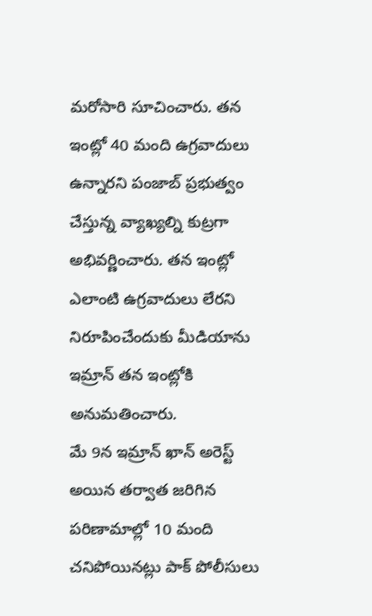మరోసారి సూచించారు. తన ఇంట్లో 40 మంది ఉగ్రవాదులు ఉన్నారని పంజాబ్ ప్రభుత్వం చేస్తున్న వ్యాఖ్యల్ని కుట్రగా అభివర్ణించారు. తన ఇంట్లో ఎలాంటి ఉగ్రవాదులు లేరని నిరూపించేందుకు మీడియాను ఇమ్రాన్ తన ఇంట్లోకి అనుమతించారు.
మే 9న ఇమ్రాన్ ఖాన్ అరెస్ట్ అయిన తర్వాత జరిగిన పరిణామాల్లో 10 మంది చనిపోయినట్లు పాక్ పోలీసులు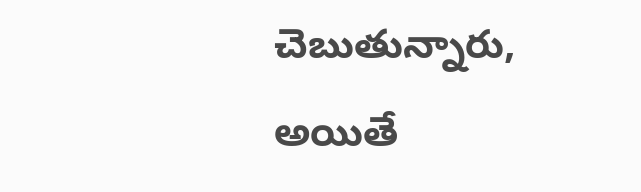చెబుతున్నారు, అయితే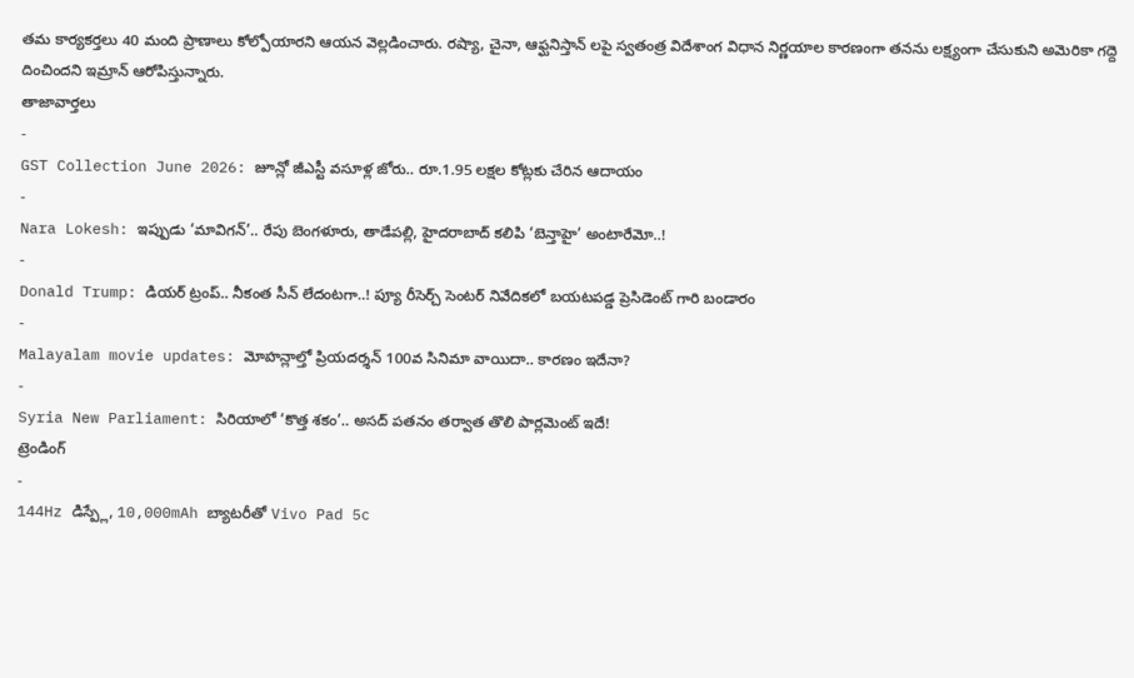తమ కార్యకర్తలు 40 మంది ప్రాణాలు కోల్పోయారని ఆయన వెల్లడించారు. రష్యా, చైనా, ఆఫ్ఘనిస్తాన్ లపై స్వతంత్ర విదేశాంగ విధాన నిర్ణయాల కారణంగా తనను లక్ష్యంగా చేసుకుని అమెరికా గద్దె దించిందని ఇమ్రాన్ ఆరోపిస్తున్నారు.
తాజావార్తలు
-
GST Collection June 2026: జూన్లో జీఎస్టీ వసూళ్ల జోరు.. రూ.1.95 లక్షల కోట్లకు చేరిన ఆదాయం
-
Nara Lokesh: ఇప్పుడు ‘మావిగన్’.. రేపు బెంగళూరు, తాడేపల్లి, హైదరాబాద్ కలిపి ‘బెన్తాహై’ అంటారేమో..!
-
Donald Trump: డియర్ ట్రంప్.. నీకంత సీన్ లేదంటగా..! ప్యూ రీసెర్చ్ సెంటర్ నివేదికలో బయటపడ్డ ప్రెసిడెంట్ గారి బండారం
-
Malayalam movie updates: మోహన్లాల్తో ప్రియదర్శన్ 100వ సినిమా వాయిదా.. కారణం ఇదేనా?
-
Syria New Parliament: సిరియాలో ‘కొత్త శకం’.. అసద్ పతనం తర్వాత తొలి పార్లమెంట్ ఇదే!
ట్రెండింగ్
-
144Hz డిస్ప్లే, 10,000mAh బ్యాటరీతో Vivo Pad 5c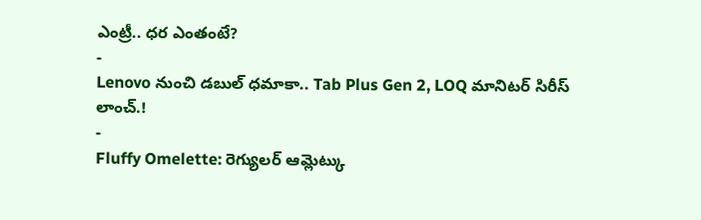ఎంట్రీ.. ధర ఎంతంటే?
-
Lenovo నుంచి డబుల్ ధమాకా.. Tab Plus Gen 2, LOQ మానిటర్ సిరీస్ లాంచ్.!
-
Fluffy Omelette: రెగ్యులర్ ఆమ్లెట్కు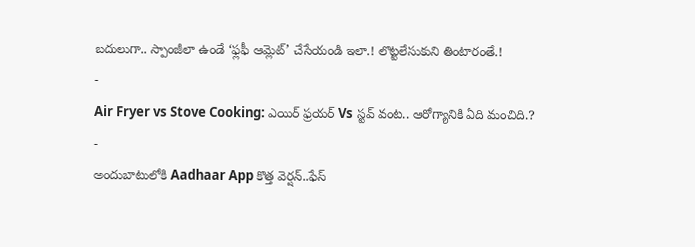బదులుగా.. స్పాంజీలా ఉండే ‘ఫ్లఫీ ఆమ్లెట్’ చేసేయండి ఇలా.! లొట్టలేసుకుని తింటారంతే.!
-
Air Fryer vs Stove Cooking: ఎయిర్ ఫ్రయర్ Vs స్టవ్ వంట.. ఆరోగ్యానికి ఏది మంచిది.?
-
అందుబాటులోకి Aadhaar App కొత్త వెర్షన్..ఫేస్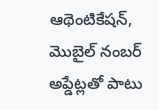ఆథెంటికేషన్, మొబైల్ నంబర్ అప్డేట్లతో పాటు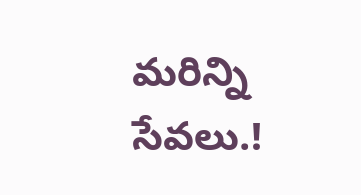మరిన్ని సేవలు.!